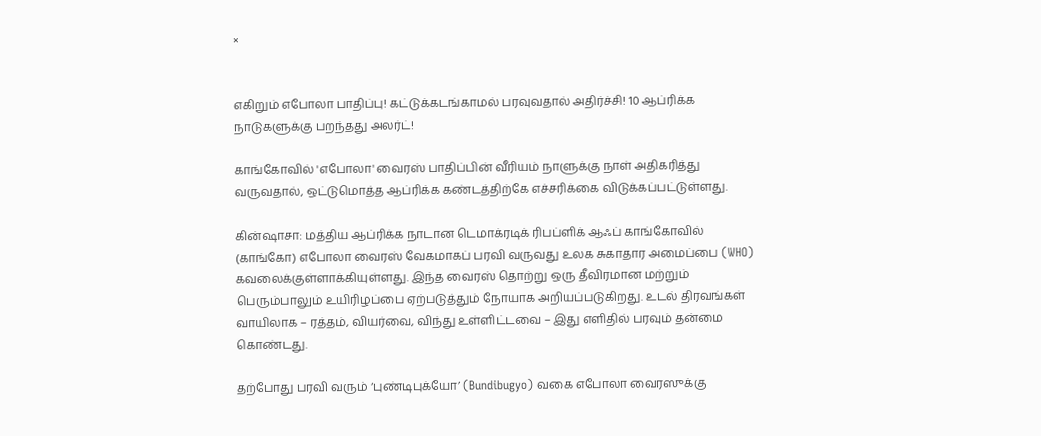×


எகிறும் எபோலா பாதிப்பு! கட்டுக்கடங்காமல் பரவுவதால் அதிர்ச்சி! 10 ஆப்ரிக்க நாடுகளுக்கு பறந்தது அலர்ட்!

காங்கோவில் 'எபோலா' வைரஸ் பாதிப்பின் வீரியம் நாளுக்கு நாள் அதிகரித்து வருவதால், ஒட்டுமொத்த ஆப்ரிக்க கண்டத்திற்கே எச்சரிக்கை விடுக்கப்பட்டுள்ளது.

கின்ஷாசா: மத்திய ஆப்ரிக்க நாடான டெமாக்ரடிக் ரிபப்ளிக் ஆஃப் காங்கோவில் (காங்கோ) எபோலா வைரஸ் வேகமாகப் பரவி வருவது உலக சுகாதார அமைப்பை (WHO) கவலைக்குள்ளாக்கியுள்ளது. இந்த வைரஸ் தொற்று ஒரு தீவிரமான மற்றும் பெரும்பாலும் உயிரிழப்பை ஏற்படுத்தும் நோயாக அறியப்படுகிறது. உடல் திரவங்கள் வாயிலாக – ரத்தம், வியர்வை, விந்து உள்ளிட்டவை – இது எளிதில் பரவும் தன்மை கொண்டது.

தற்போது பரவி வரும் ‘புண்டிபுக்யோ’ (Bundibugyo) வகை எபோலா வைரஸுக்கு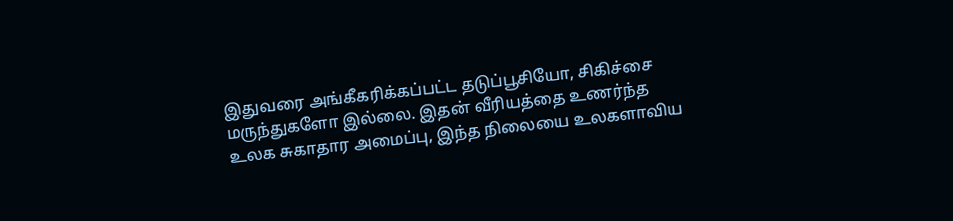இதுவரை அங்கீகரிக்கப்பட்ட தடுப்பூசியோ, சிகிச்சை மருந்துகளோ இல்லை. இதன் வீரியத்தை உணர்ந்த உலக சுகாதார அமைப்பு, இந்த நிலையை உலகளாவிய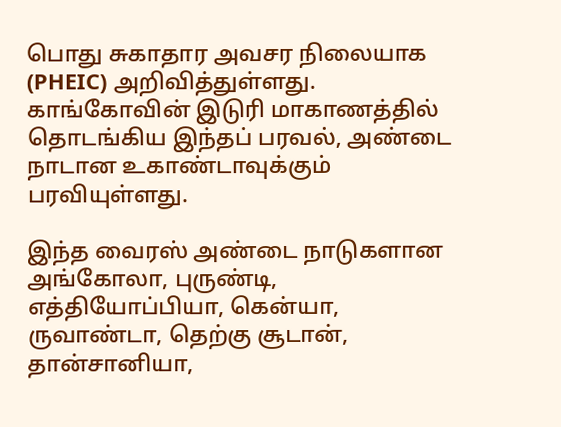பொது சுகாதார அவசர நிலையாக (PHEIC) அறிவித்துள்ளது. காங்கோவின் இடுரி மாகாணத்தில் தொடங்கிய இந்தப் பரவல், அண்டை நாடான உகாண்டாவுக்கும் பரவியுள்ளது.

இந்த வைரஸ் அண்டை நாடுகளான அங்கோலா, புருண்டி, எத்தியோப்பியா, கென்யா, ருவாண்டா, தெற்கு சூடான், தான்சானியா,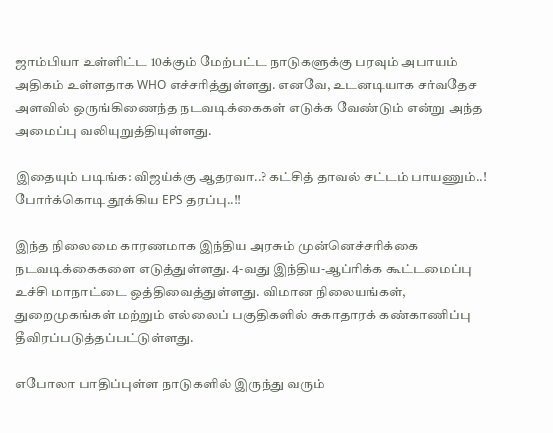ஜாம்பியா உள்ளிட்ட 10க்கும் மேற்பட்ட நாடுகளுக்கு பரவும் அபாயம் அதிகம் உள்ளதாக WHO எச்சரித்துள்ளது. எனவே, உடனடியாக சர்வதேச அளவில் ஒருங்கிணைந்த நடவடிக்கைகள் எடுக்க வேண்டும் என்று அந்த அமைப்பு வலியுறுத்தியுள்ளது.

இதையும் படிங்க: விஜய்க்கு ஆதரவா..? கட்சித் தாவல் சட்டம் பாயணும்..! போர்க்கொடி தூக்கிய EPS தரப்பு..!!

இந்த நிலைமை காரணமாக இந்திய அரசும் முன்னெச்சரிக்கை நடவடிக்கைகளை எடுத்துள்ளது. 4-வது இந்திய-ஆப்ரிக்க கூட்டமைப்பு உச்சி மாநாட்டை ஒத்திவைத்துள்ளது. விமான நிலையங்கள், துறைமுகங்கள் மற்றும் எல்லைப் பகுதிகளில் சுகாதாரக் கண்காணிப்பு தீவிரப்படுத்தப்பட்டுள்ளது.

எபோலா பாதிப்புள்ள நாடுகளில் இருந்து வரும்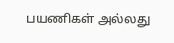பயணிகள் அல்லது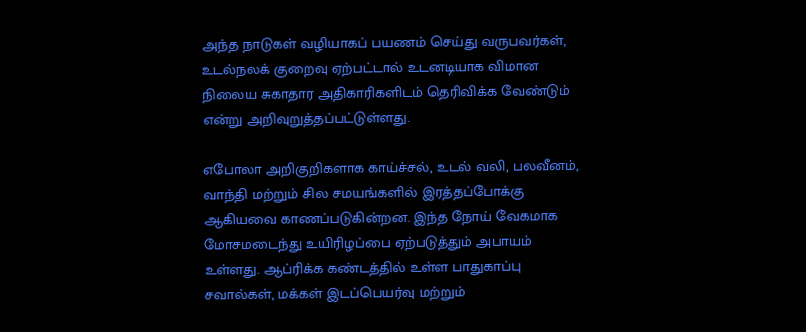அந்த நாடுகள் வழியாகப் பயணம் செய்து வருபவர்கள், உடல்நலக் குறைவு ஏற்பட்டால் உடனடியாக விமான நிலைய சுகாதார அதிகாரிகளிடம் தெரிவிக்க வேண்டும் என்று அறிவுறுத்தப்பட்டுள்ளது.

எபோலா அறிகுறிகளாக காய்ச்சல், உடல் வலி, பலவீனம், வாந்தி மற்றும் சில சமயங்களில் இரத்தப்போக்கு ஆகியவை காணப்படுகின்றன. இந்த நோய் வேகமாக மோசமடைந்து உயிரிழப்பை ஏற்படுத்தும் அபாயம் உள்ளது. ஆப்ரிக்க கண்டத்தில் உள்ள பாதுகாப்பு சவால்கள், மக்கள் இடப்பெயர்வு மற்றும்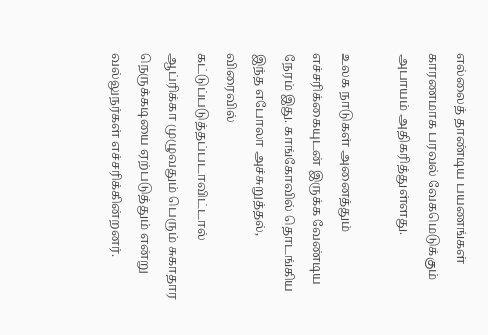எல்லைத் தாண்டிய பயணங்கள் காரணமாக பரவல் வேகமெடுக்கும் அபாயம் அதிகரித்துள்ளது.

உலக நாடுகள் அனைத்தும் எச்சரிக்கையுடன் இருக்க வேண்டிய நேரம் இது. காங்கோவில் தொடங்கிய இந்த எபோலா அச்சுறுத்தல், விரைவில் கட்டுப்படுத்தப்படாவிட்டால் ஆப்ரிக்கா முழுவதும் பெரும் சுகாதார நெருக்கடியை ஏற்படுத்தும் என்று வல்லுநர்கள் எச்சரிக்கின்றனர்.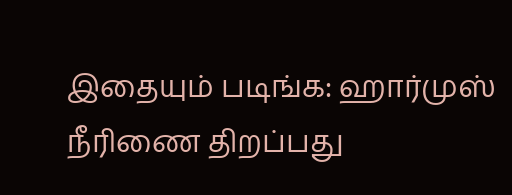இதையும் படிங்க: ஹார்முஸ் நீரிணை திறப்பது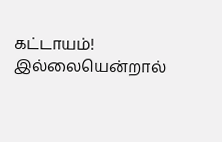கட்டாயம்! இல்லையென்றால்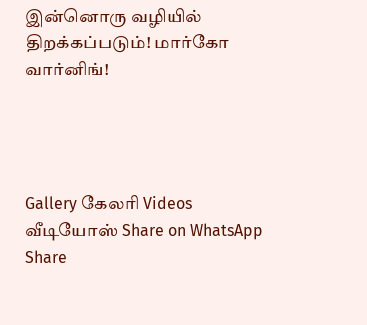இன்னொரு வழியில் திறக்கப்படும்! மார்கோ வார்னிங்!




Gallery கேலரி Videos வீடியோஸ் Share on WhatsApp Share